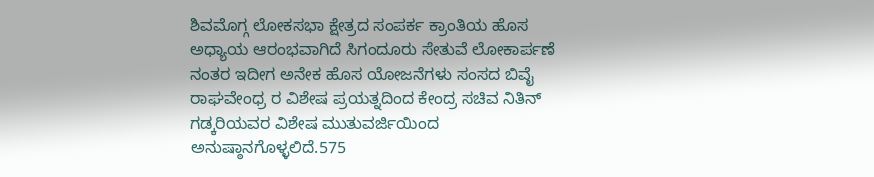ಶಿವಮೊಗ್ಗ ಲೋಕಸಭಾ ಕ್ಷೇತ್ರದ ಸಂಪರ್ಕ ಕ್ರಾಂತಿಯ ಹೊಸ ಅಧ್ಯಾಯ ಆರಂಭವಾಗಿದೆ ಸಿಗಂದೂರು ಸೇತುವೆ ಲೋಕಾರ್ಪಣೆ ನಂತರ ಇದೀಗ ಅನೇಕ ಹೊಸ ಯೋಜನೆಗಳು ಸಂಸದ ಬಿವೈ ರಾಘವೇಂಧ್ರ ರ ವಿಶೇಷ ಪ್ರಯತ್ನದಿಂದ ಕೇಂದ್ರ ಸಚಿವ ನಿತಿನ್ ಗಡ್ಕರಿಯವರ ವಿಶೇಷ ಮುತುವರ್ಜಿಯಿಂದ ಅನುಷ್ಠಾನಗೊಳ್ಳಲಿದೆ.575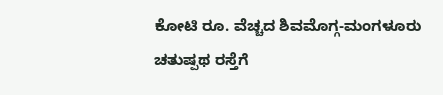ಕೋಟಿ ರೂ. ವೆಚ್ಚದ ಶಿವಮೊಗ್ಗ-ಮಂಗಳೂರು ಚತುಷ್ಪಥ ರಸ್ತೆಗೆ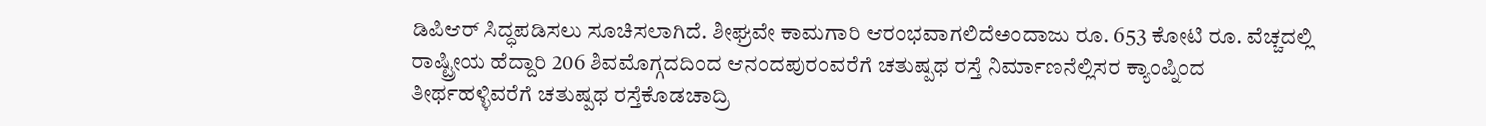ಡಿಪಿಆರ್ ಸಿದ್ಧಪಡಿಸಲು ಸೂಚಿಸಲಾಗಿದೆ. ಶೀಘ್ರವೇ ಕಾಮಗಾರಿ ಆರಂಭವಾಗಲಿದೆಅಂದಾಜು ರೂ. 653 ಕೋಟಿ ರೂ. ವೆಚ್ಚದಲ್ಲಿ ರಾಷ್ಟ್ರೀಯ ಹೆದ್ದಾರಿ 206 ಶಿವಮೊಗ್ಗದದಿಂದ ಆನಂದಪುರಂವರೆಗೆ ಚತುಷ್ಪಥ ರಸ್ತೆ ನಿರ್ಮಾಣನೆಲ್ಲಿಸರ ಕ್ಯಾಂಪ್ನಿಂದ ತೀರ್ಥಹಳ್ಳಿವರೆಗೆ ಚತುಷ್ಪಥ ರಸ್ತೆಕೊಡಚಾದ್ರಿ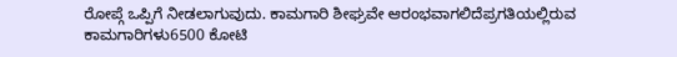ರೋಪ್ಗೆ ಒಪ್ಪಿಗೆ ನೀಡಲಾಗುವುದು. ಕಾಮಗಾರಿ ಶೀಘ್ರವೇ ಆರಂಭವಾಗಲಿದೆಪ್ರಗತಿಯಲ್ಲಿರುವ ಕಾಮಗಾರಿಗಳು6500 ಕೋಟಿ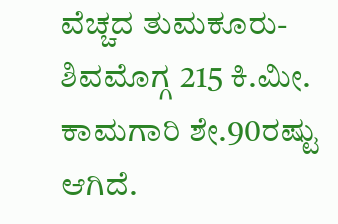ವೆಚ್ಚದ ತುಮಕೂರು-ಶಿವಮೊಗ್ಗ 215 ಕಿ.ಮೀ. ಕಾಮಗಾರಿ ಶೇ.90ರಷ್ಟು ಆಗಿದೆ.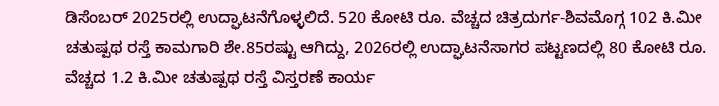ಡಿಸೆಂಬರ್ 2025ರಲ್ಲಿ ಉದ್ಘಾಟನೆಗೊಳ್ಳಲಿದೆ. 520 ಕೋಟಿ ರೂ. ವೆಚ್ಚದ ಚಿತ್ರದುರ್ಗ-ಶಿವಮೊಗ್ಗ 102 ಕಿ.ಮೀ ಚತುಷ್ಪಥ ರಸ್ತೆ ಕಾಮಗಾರಿ ಶೇ.85ರಷ್ಟು ಆಗಿದ್ದು, 2026ರಲ್ಲಿ ಉದ್ಘಾಟನೆಸಾಗರ ಪಟ್ಟಣದಲ್ಲಿ 80 ಕೋಟಿ ರೂ. ವೆಚ್ಚದ 1.2 ಕಿ.ಮೀ ಚತುಷ್ಪಥ ರಸ್ತೆ ವಿಸ್ತರಣೆ ಕಾರ್ಯ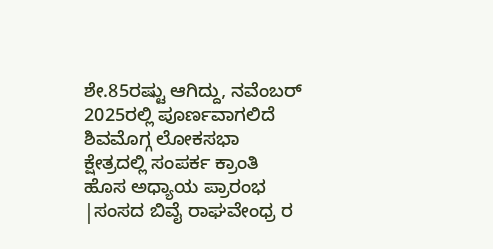ಶೇ.85ರಷ್ಟು ಆಗಿದ್ದು, ನವೆಂಬರ್ 2025ರಲ್ಲಿ ಪೂರ್ಣವಾಗಲಿದೆ
ಶಿವಮೊಗ್ಗ ಲೋಕಸಭಾ ಕ್ಷೇತ್ರದಲ್ಲಿ ಸಂಪರ್ಕ ಕ್ರಾಂತಿ ಹೊಸ ಅಧ್ಯಾಯ ಪ್ರಾರಂಭ |ಸಂಸದ ಬಿವೈ ರಾಘವೇಂಧ್ರ ರ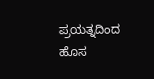ಪ್ರಯತ್ನದಿಂದ ಹೊಸ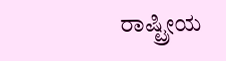ರಾಷ್ಟ್ರೀಯ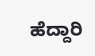ಹೆದ್ದಾರಿ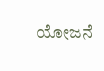ಯೋಜನೆ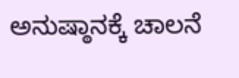ಅನುಷ್ಠಾನಕ್ಕೆ ಚಾಲನೆ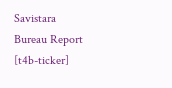Savistara
Bureau Report
[t4b-ticker]